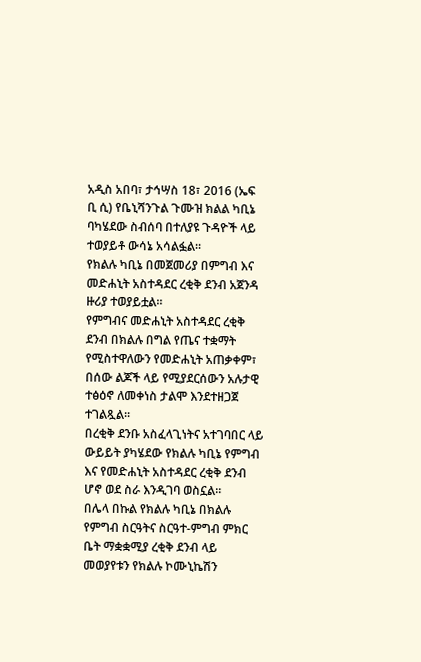አዲስ አበባ፣ ታኅሣስ 18፣ 2016 (ኤፍ ቢ ሲ) የቤኒሻንጉል ጉሙዝ ክልል ካቢኔ ባካሄደው ስብሰባ በተለያዩ ጉዳዮች ላይ ተወያይቶ ውሳኔ አሳልፏል።
የክልሉ ካቢኔ በመጀመሪያ በምግብ እና መድሐኒት አስተዳደር ረቂቅ ደንብ አጀንዳ ዙሪያ ተወያይቷል።
የምግብና መድሐኒት አስተዳደር ረቂቅ ደንብ በክልሉ በግል የጤና ተቋማት የሚስተዋለውን የመድሐኒት አጠቃቀም፣ በሰው ልጆች ላይ የሚያደርሰውን አሉታዊ ተፅዕኖ ለመቀነስ ታልሞ እንደተዘጋጀ ተገልጿል፡፡
በረቂቅ ደንቡ አስፈላጊነትና አተገባበር ላይ ውይይት ያካሄደው የክልሉ ካቢኔ የምግብ እና የመድሐኒት አስተዳደር ረቂቅ ደንብ ሆኖ ወደ ስራ እንዲገባ ወስኗል።
በሌላ በኩል የክልሉ ካቢኔ በክልሉ የምግብ ስርዓትና ስርዓተ-ምግብ ምክር ቤት ማቋቋሚያ ረቂቅ ደንብ ላይ መወያየቱን የክልሉ ኮሙኒኬሽን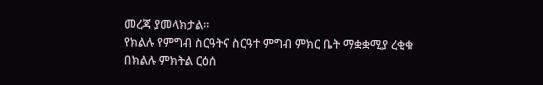መረጃ ያመላክታል፡፡
የክልሉ የምግብ ስርዓትና ስርዓተ ምግብ ምክር ቤት ማቋቋሚያ ረቂቁ በክልሉ ምክትል ርዕሰ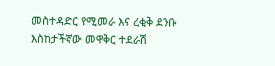መስተዳድር የሚመራ እና ረቂቅ ደንቡ እስከታችኛው መዋቅር ተደራሽ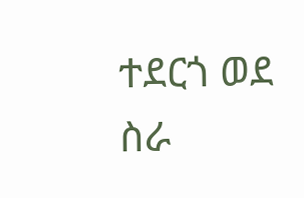ተደርጎ ወደ ስራ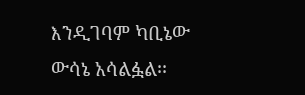እንዲገባም ካቢኔው ውሳኔ አሳልፏል፡፡